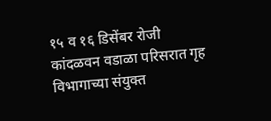१५ व १६ डिसेंबर रोजी कांदळवन वडाळा परिसरात गृह विभागाच्या संयुक्त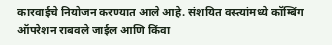कारवाईचे नियोजन करण्यात आले आहे. संशयित वस्त्यांमध्ये कॉम्बिंग ऑपरेशन राबवले जाईल आणि किंवा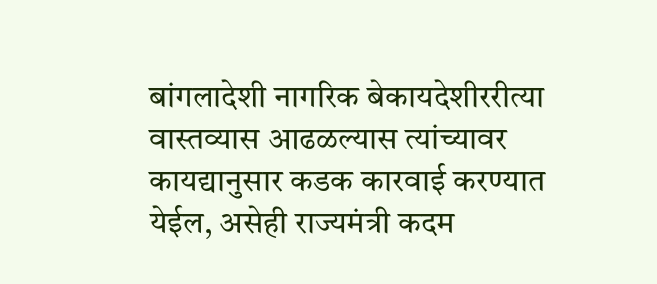बांगलादेशी नागरिक बेकायदेशीररीत्या वास्तव्यास आढळल्यास त्यांच्यावर कायद्यानुसार कडक कारवाई करण्यात येईल, असेही राज्यमंत्री कदम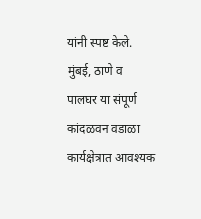यांनी स्पष्ट केले.
मुंबई, ठाणे व पालघर या संपूर्ण कांदळवन वडाळा कार्यक्षेत्रात आवश्यक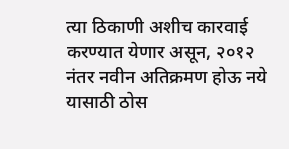त्या ठिकाणी अशीच कारवाई करण्यात येणार असून, २०१२ नंतर नवीन अतिक्रमण होऊ नये यासाठी ठोस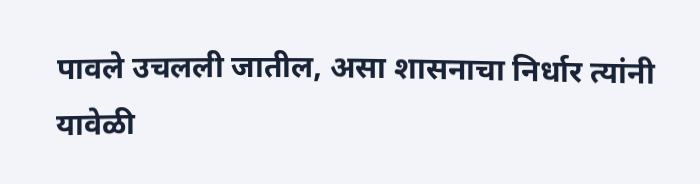पावले उचलली जातील, असा शासनाचा निर्धार त्यांनी यावेळी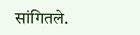सांगितले.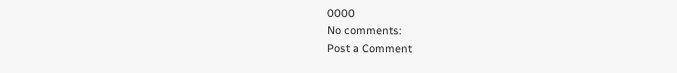0000
No comments:
Post a Comment